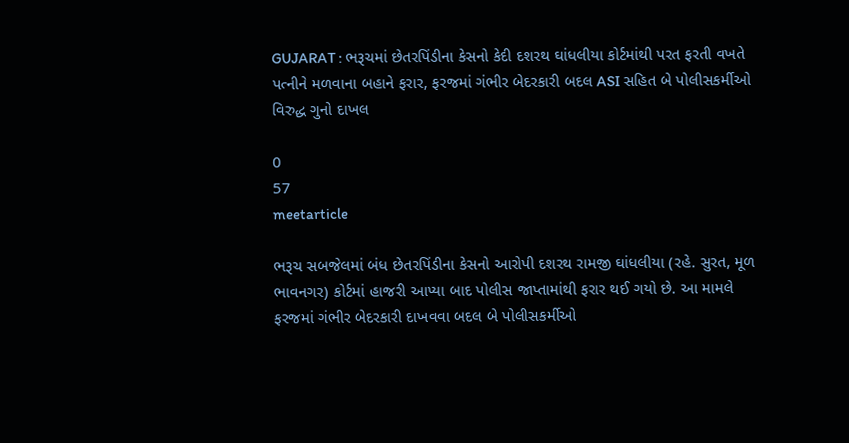GUJARAT : ભરૂચમાં છેતરપિંડીના કેસનો કેદી દશરથ ઘાંધલીયા કોર્ટમાંથી પરત ફરતી વખતે પત્નીને મળવાના બહાને ફરાર, ફરજમાં ગંભીર બેદરકારી બદલ ASI સહિત બે પોલીસકર્મીઓ વિરુદ્ધ ગુનો દાખલ

0
57
meetarticle

ભરૂચ સબજેલમાં બંધ છેતરપિંડીના કેસનો આરોપી દશરથ રામજી ઘાંધલીયા (રહે. સુરત, મૂળ ભાવનગર) કોર્ટમાં હાજરી આપ્યા બાદ પોલીસ જાપ્તામાંથી ફરાર થઈ ગયો છે. આ મામલે ફરજમાં ગંભીર બેદરકારી દાખવવા બદલ બે પોલીસકર્મીઓ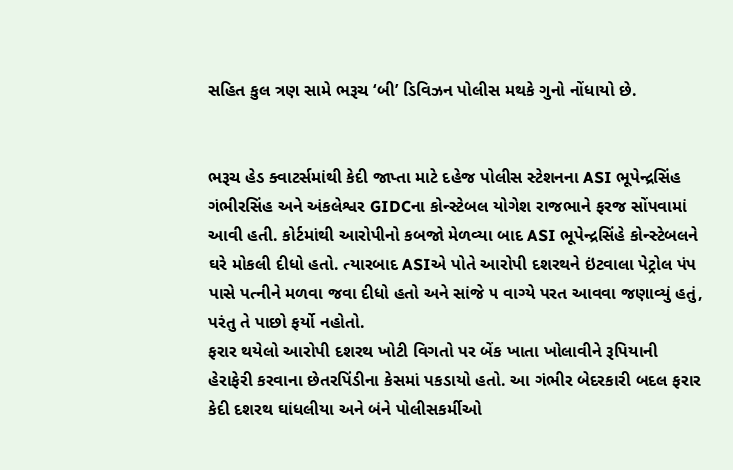સહિત કુલ ત્રણ સામે ભરૂચ ‘બી’ ડિવિઝન પોલીસ મથકે ગુનો નોંધાયો છે.


ભરૂચ હેડ ક્વાટર્સમાંથી કેદી જાપ્તા માટે દહેજ પોલીસ સ્ટેશનના ASI ભૂપેન્દ્રસિંહ ગંભીરસિંહ અને અંકલેશ્વર GIDCના કોન્સ્ટેબલ યોગેશ રાજભાને ફરજ સોંપવામાં આવી હતી. કોર્ટમાંથી આરોપીનો કબજો મેળવ્યા બાદ ASI ભૂપેન્દ્રસિંહે કોન્સ્ટેબલને ઘરે મોકલી દીધો હતો. ત્યારબાદ ASIએ પોતે આરોપી દશરથને ઇંટવાલા પેટ્રોલ પંપ પાસે પત્નીને મળવા જવા દીધો હતો અને સાંજે ૫ વાગ્યે પરત આવવા જણાવ્યું હતું, પરંતુ તે પાછો ફર્યો નહોતો.
ફરાર થયેલો આરોપી દશરથ ખોટી વિગતો પર બેંક ખાતા ખોલાવીને રૂપિયાની હેરાફેરી કરવાના છેતરપિંડીના કેસમાં પકડાયો હતો. આ ગંભીર બેદરકારી બદલ ફરાર કેદી દશરથ ઘાંધલીયા અને બંને પોલીસકર્મીઓ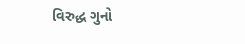વિરુદ્ધ ગુનો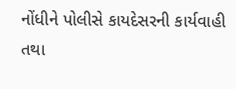નોંધીને પોલીસે કાયદેસરની કાર્યવાહી તથા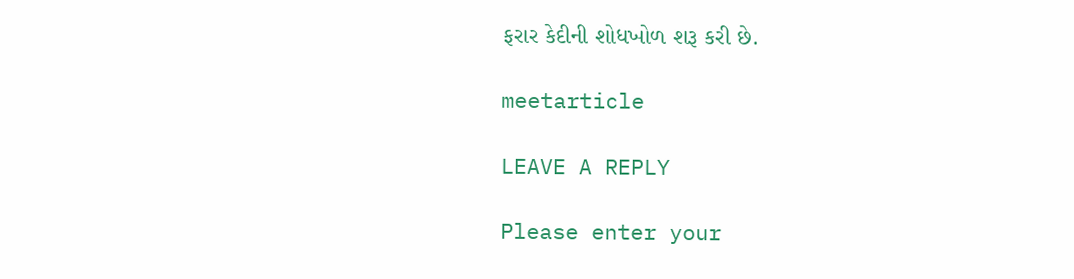ફરાર કેદીની શોધખોળ શરૂ કરી છે.

meetarticle

LEAVE A REPLY

Please enter your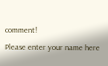comment!
Please enter your name here